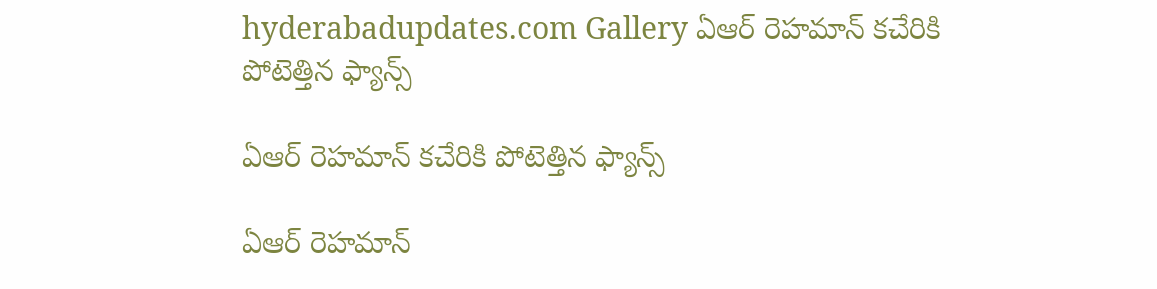hyderabadupdates.com Gallery ఏఆర్ రెహ‌మాన్ క‌చేరికి పోటెత్తిన ఫ్యాన్స్

ఏఆర్ రెహ‌మాన్ క‌చేరికి పోటెత్తిన ఫ్యాన్స్

ఏఆర్ రెహ‌మాన్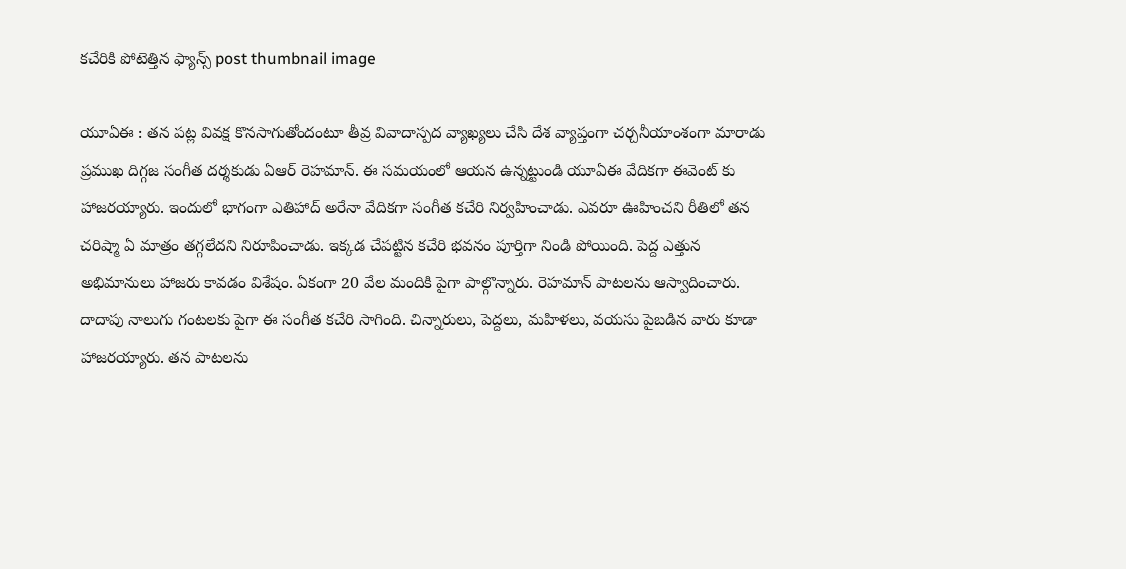క‌చేరికి పోటెత్తిన ఫ్యాన్స్ post thumbnail image

యూఏఈ : త‌న ప‌ట్ల వివ‌క్ష కొన‌సాగుతోందంటూ తీవ్ర వివాదాస్ప‌ద వ్యాఖ్య‌లు చేసి దేశ వ్యాప్తంగా చ‌ర్చ‌నీయాంశంగా మారాడు ప్ర‌ముఖ దిగ్గ‌జ సంగీత ద‌ర్శ‌కుడు ఏఆర్ రెహ‌మాన్. ఈ స‌మ‌యంలో ఆయ‌న ఉన్న‌ట్టుండి యూఏఈ వేదిక‌గా ఈవెంట్ కు హాజ‌ర‌య్యారు. ఇందులో భాగంగా ఎతిహాద్ అరేనా వేదిక‌గా సంగీత క‌చేరి నిర్వ‌హించాడు. ఎవ‌రూ ఊహించ‌ని రీతిలో త‌న చ‌రిష్మా ఏ మాత్రం త‌గ్గ‌లేద‌ని నిరూపించాడు. ఇక్క‌డ చేప‌ట్టిన క‌చేరి భ‌వ‌నం పూర్తిగా నిండి పోయింది. పెద్ద ఎత్తున అభిమానులు హాజ‌రు కావ‌డం విశేషం. ఏకంగా 20 వేల మందికి పైగా పాల్గొన్నారు. రెహ‌మాన్ పాట‌ల‌ను ఆస్వాదించారు. దాదాపు నాలుగు గంట‌ల‌కు పైగా ఈ సంగీత క‌చేరి సాగింది. చిన్నారులు, పెద్ద‌లు, మ‌హిళ‌లు, వ‌య‌సు పైబ‌డిన వారు కూడా హాజ‌ర‌య్యారు. త‌న పాట‌ల‌ను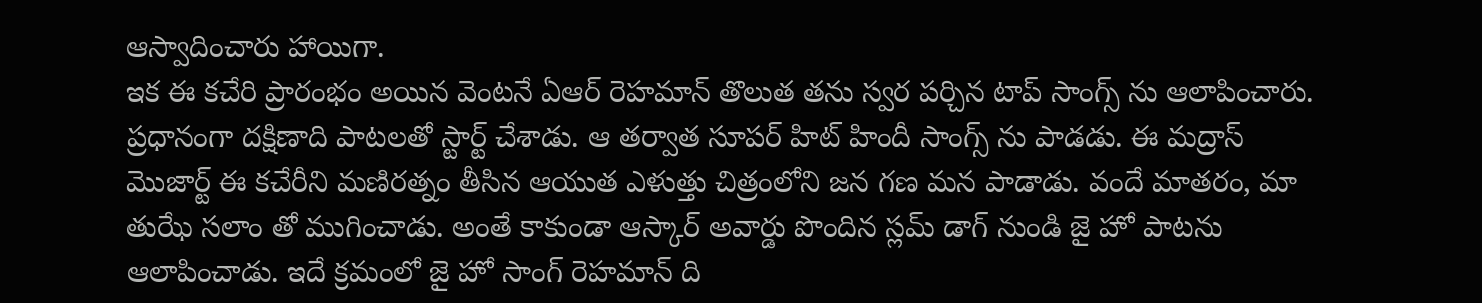ఆస్వాదించారు హాయిగా.
ఇక ఈ క‌చేరి ప్రారంభం అయిన వెంట‌నే ఏఆర్ రెహ‌మాన్ తొలుత త‌ను స్వ‌ర ప‌ర్చిన టాప్ సాంగ్స్ ను ఆలాపించారు. ప్ర‌ధానంగా దక్షిణాది పాట‌ల‌తో స్టార్ట్ చేశాడు. ఆ త‌ర్వాత సూప‌ర్ హిట్ హిందీ సాంగ్స్ ను పాడ‌డు. ఈ మద్రాస్ మొజార్ట్ ఈ కచేరీని మ‌ణిర‌త్నం తీసిన ఆయుత ఎళుత్తు చిత్రంలోని జన గణ మన పాడాడు. వందే మాత‌రం, మా తుఝే స‌లాం తో ముగించాడు. అంతే కాకుండా ఆస్కార్ అవార్డు పొందిన స్ల‌మ్ డాగ్ నుండి జై హో పాట‌ను ఆలాపించాడు. ఇదే క్ర‌మంలో జై హో సాంగ్ రెహ‌మాన్ ది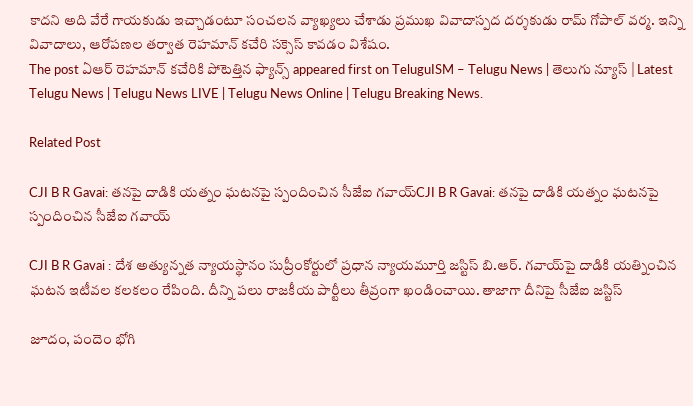కాద‌ని అది వేరే గాయ‌కుడు ఇచ్చాడంటూ సంచ‌ల‌న వ్యాఖ్య‌లు చేశాడు ప్ర‌ముఖ వివాదాస్ప‌ద ద‌ర్శ‌కుడు రామ్ గోపాల్ వ‌ర్మ‌. ఇన్ని వివాదాలు, ఆరోప‌ణ‌ల తర్వాత రెహ‌మాన్ క‌చేరి స‌క్సెస్ కావ‌డం విశేషం.
The post ఏఆర్ రెహ‌మాన్ క‌చేరికి పోటెత్తిన ఫ్యాన్స్ appeared first on TeluguISM – Telugu News | తెలుగు న్యూస్ | Latest Telugu News | Telugu News LIVE | Telugu News Online | Telugu Breaking News.

Related Post

CJI B R Gavai: తనపై దాడికి యత్నం ఘటనపై స్పందించిన సీజేఐ గవాయ్‌CJI B R Gavai: తనపై దాడికి యత్నం ఘటనపై స్పందించిన సీజేఐ గవాయ్‌

CJI B R Gavai : దేశ అత్యున్నత న్యాయస్థానం సుప్రీంకోర్టులో ప్రధాన న్యాయమూర్తి జస్టిస్‌ బి.ఆర్‌. గవాయ్‌పై దాడికి యత్నించిన ఘటన ఇటీవల కలకలం రేపింది. దీన్ని పలు రాజకీయ పార్టీలు తీవ్రంగా ఖండించాయి. తాజాగా దీనిపై సీజేఐ జస్టిస్‌

జూదం, పందెం భోగి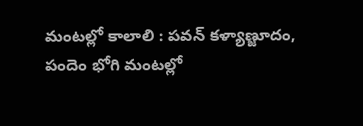మంటల్లో కాలాలి : ప‌వ‌న్ క‌ళ్యాణ్జూదం, పందెం భోగి మంటల్లో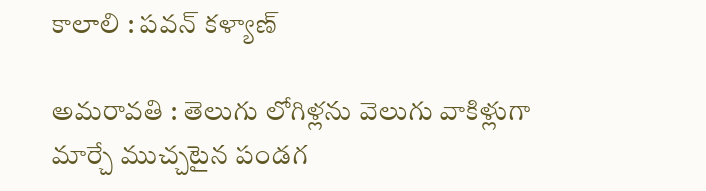కాలాలి : ప‌వ‌న్ క‌ళ్యాణ్

అమ‌రావ‌తి : తెలుగు లోగిళ్లను వెలుగు వాకిళ్లుగా మార్చే ముచ్చటైన పండగ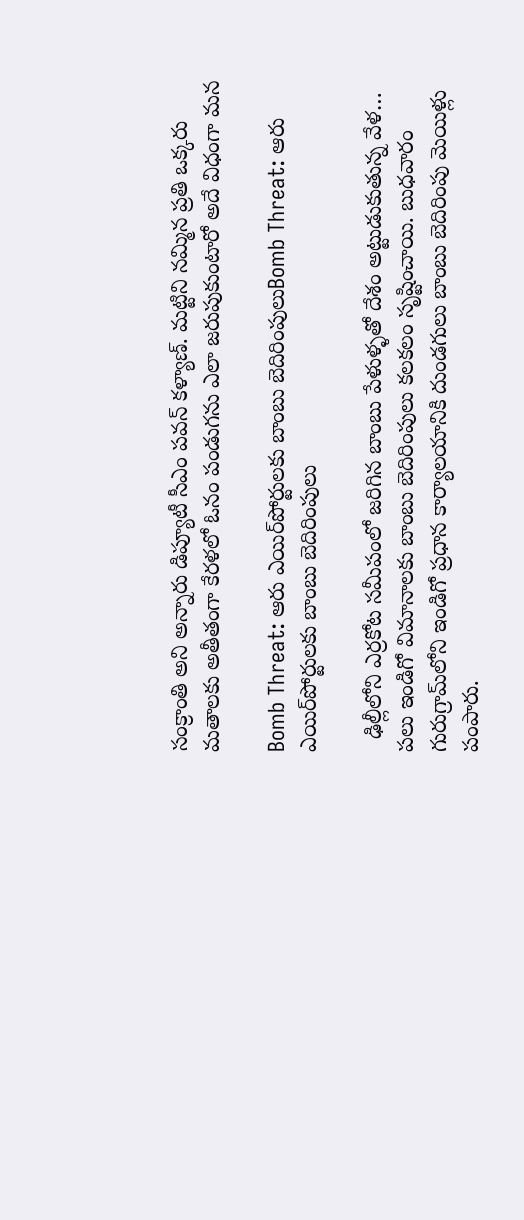సంక్రాంతి అని అన్నారు డిప్యూటీ సీఎం ప‌వన్ క‌ళ్యాణ్. మట్టిని నమ్మిన ప్రతి ఒక్కరు మతాలకు అతీతంగా కేరళలో ఓనం పండుగను ఎలా జరుపుకుంటారో అదే విధంగా మన

Bomb Threat: ఆరు ఎయిర్‌పోర్టులకు బాంబు బెదిరింపులుBomb Threat: ఆరు ఎయిర్‌పోర్టులకు బాంబు బెదిరింపులు

  ఢిల్లీలోని ఎర్రకోట సమీపంలో జరిగిన బాంబు పేళుళ్ళతో దేశం అట్టుడుకుతున్న వేళ… పలు ఇండిగో విమానాలకు బాంబు బెదిరింపులు కలకలం సృష్టించాయి. బుధవారం గురుగ్రామ్‌లోని ఇండిగో ప్రధాన కార్యాలయానికి దుండగులు బాంబు బెదిరింపు మెయిళ్లు పంపారు.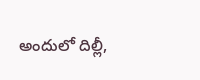అందులో దిల్లీ,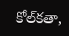కోల్‌కతా,